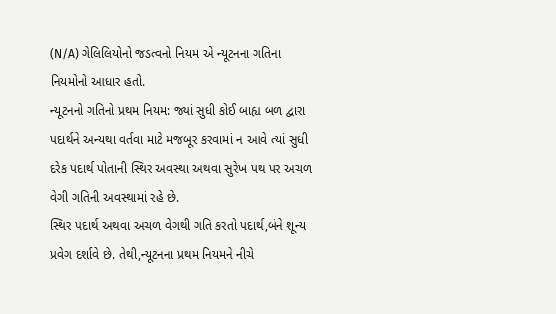(N/A) ગેલિલિયોનો જડત્વનો નિયમ એ ન્યૂટનના ગતિના નિયમોનો આધાર હતો.
ન્યૂટનનો ગતિનો પ્રથમ નિયમ: જ્યાં સુધી કોઈ બાહ્ય બળ દ્વારા પદાર્થને અન્યથા વર્તવા માટે મજબૂર કરવામાં ન આવે ત્યાં સુધી દરેક પદાર્થ પોતાની સ્થિર અવસ્થા અથવા સુરેખ પથ પર અચળ વેગી ગતિની અવસ્થામાં રહે છે.
સ્થિર પદાર્થ અથવા અચળ વેગથી ગતિ કરતો પદાર્થ,બંને શૂન્ય પ્રવેગ દર્શાવે છે. તેથી,ન્યૂટનના પ્રથમ નિયમને નીચે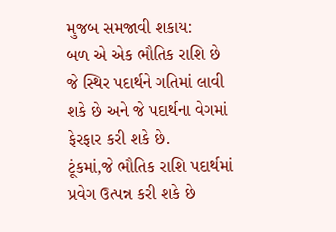મુજબ સમજાવી શકાય:
બળ એ એક ભૌતિક રાશિ છે જે સ્થિર પદાર્થને ગતિમાં લાવી શકે છે અને જે પદાર્થના વેગમાં ફેરફાર કરી શકે છે.
ટૂંકમાં,જે ભૌતિક રાશિ પદાર્થમાં પ્રવેગ ઉત્પન્ન કરી શકે છે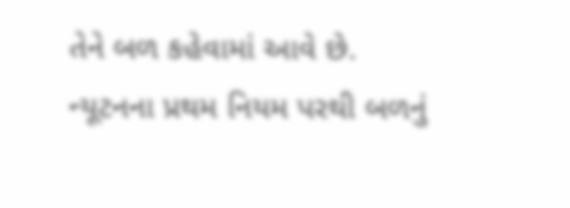તેને બળ કહેવામાં આવે છે.
ન્યૂટનના પ્રથમ નિયમ પરથી બળનું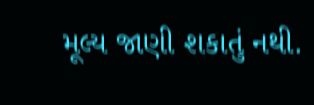મૂલ્ય જાણી શકાતું નથી.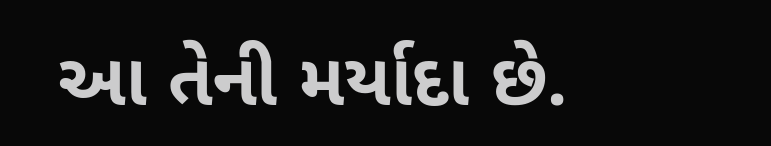આ તેની મર્યાદા છે.